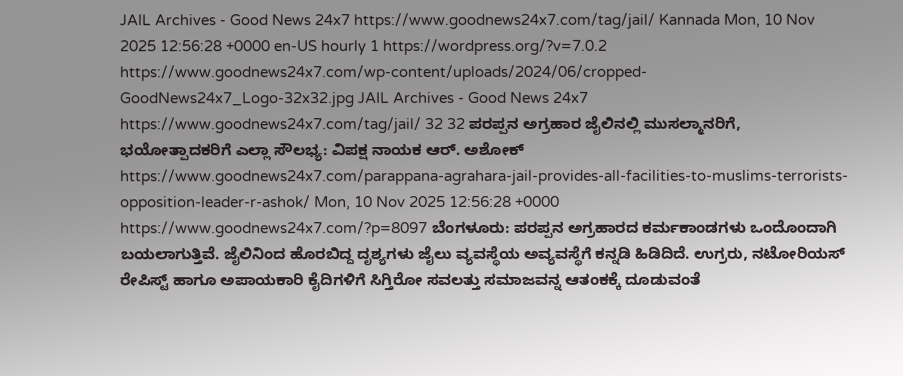JAIL Archives - Good News 24x7 https://www.goodnews24x7.com/tag/jail/ Kannada Mon, 10 Nov 2025 12:56:28 +0000 en-US hourly 1 https://wordpress.org/?v=7.0.2 https://www.goodnews24x7.com/wp-content/uploads/2024/06/cropped-GoodNews24x7_Logo-32x32.jpg JAIL Archives - Good News 24x7 https://www.goodnews24x7.com/tag/jail/ 32 32 ಪರಪ್ಪನ ಅಗ್ರಹಾರ ಜೈಲಿನಲ್ಲಿ ಮುಸಲ್ಮಾನರಿಗೆ, ಭಯೋತ್ಪಾದಕರಿಗೆ ಎಲ್ಲಾ ಸೌಲಭ್ಯ: ವಿಪಕ್ಷ ನಾಯಕ ಆರ್. ಅಶೋಕ್ https://www.goodnews24x7.com/parappana-agrahara-jail-provides-all-facilities-to-muslims-terrorists-opposition-leader-r-ashok/ Mon, 10 Nov 2025 12:56:28 +0000 https://www.goodnews24x7.com/?p=8097 ಬೆಂಗಳೂರು: ಪರಪ್ಪನ ಅಗ್ರಹಾರದ ಕರ್ಮಕಾಂಡಗಳು ಒಂದೊಂದಾಗಿ ಬಯಲಾಗುತ್ತಿವೆ. ಜೈಲಿನಿಂದ ಹೊರಬಿದ್ದ ದೃಶ್ಯಗಳು ಜೈಲು ವ್ಯವಸ್ಥೆಯ ಅವ್ಯವಸ್ಥೆಗೆ ಕನ್ನಡಿ ಹಿಡಿದಿದೆ. ಉಗ್ರರು, ನಟೋರಿಯಸ್ ರೇಪಿಸ್ಟ್ ಹಾಗೂ ಅಪಾಯಕಾರಿ ಕೈದಿಗಳಿಗೆ ಸಿಗ್ತಿರೋ ಸವಲತ್ತು ಸಮಾಜವನ್ನ ಆತಂಕಕ್ಕೆ ದೂಡುವಂತೆ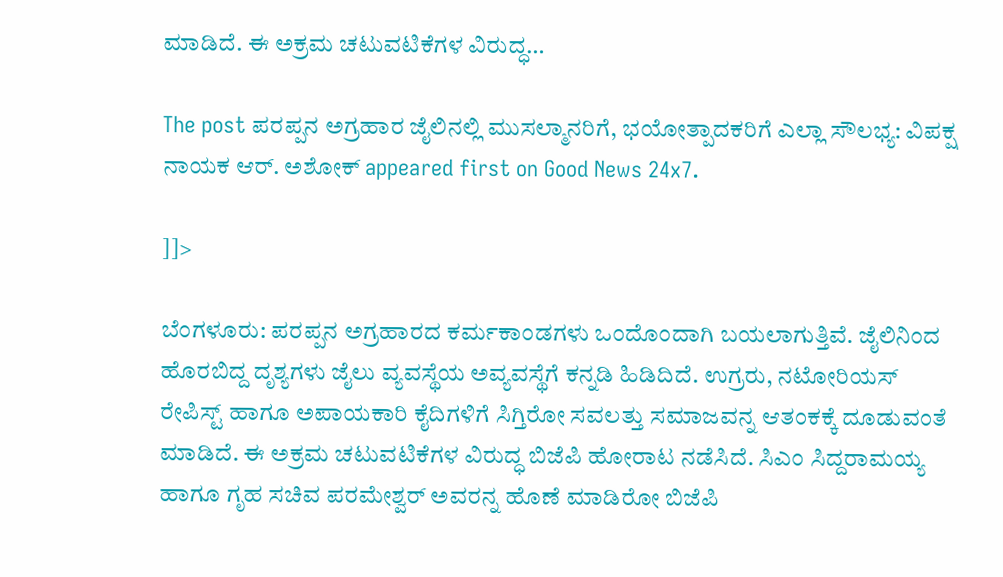ಮಾಡಿದೆ. ಈ ಅಕ್ರಮ ಚಟುವಟಿಕೆಗಳ ವಿರುದ್ಧ…

The post ಪರಪ್ಪನ ಅಗ್ರಹಾರ ಜೈಲಿನಲ್ಲಿ ಮುಸಲ್ಮಾನರಿಗೆ, ಭಯೋತ್ಪಾದಕರಿಗೆ ಎಲ್ಲಾ ಸೌಲಭ್ಯ: ವಿಪಕ್ಷ ನಾಯಕ ಆರ್. ಅಶೋಕ್ appeared first on Good News 24x7.

]]>

ಬೆಂಗಳೂರು: ಪರಪ್ಪನ ಅಗ್ರಹಾರದ ಕರ್ಮಕಾಂಡಗಳು ಒಂದೊಂದಾಗಿ ಬಯಲಾಗುತ್ತಿವೆ. ಜೈಲಿನಿಂದ ಹೊರಬಿದ್ದ ದೃಶ್ಯಗಳು ಜೈಲು ವ್ಯವಸ್ಥೆಯ ಅವ್ಯವಸ್ಥೆಗೆ ಕನ್ನಡಿ ಹಿಡಿದಿದೆ. ಉಗ್ರರು, ನಟೋರಿಯಸ್ ರೇಪಿಸ್ಟ್ ಹಾಗೂ ಅಪಾಯಕಾರಿ ಕೈದಿಗಳಿಗೆ ಸಿಗ್ತಿರೋ ಸವಲತ್ತು ಸಮಾಜವನ್ನ ಆತಂಕಕ್ಕೆ ದೂಡುವಂತೆ ಮಾಡಿದೆ. ಈ ಅಕ್ರಮ ಚಟುವಟಿಕೆಗಳ ವಿರುದ್ಧ ಬಿಜೆಪಿ ಹೋರಾಟ ನಡೆಸಿದೆ. ಸಿಎಂ ಸಿದ್ದರಾಮಯ್ಯ ಹಾಗೂ ಗೃಹ ಸಚಿವ ಪರಮೇಶ್ವರ್ ಅವರನ್ನ ಹೊಣೆ ಮಾಡಿರೋ ಬಿಜೆಪಿ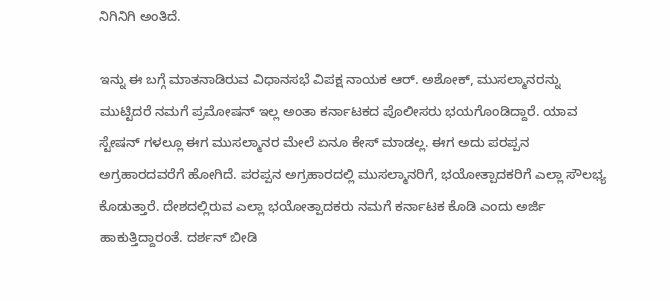ನಿಗಿನಿಗಿ ಅಂತಿದೆ.

ಇನ್ನು ಈ ಬಗ್ಗೆ ಮಾತನಾಡಿರುವ ವಿಧಾನಸಭೆ ವಿಪಕ್ಷ ನಾಯಕ ಆರ್. ಅಶೋಕ್, ಮುಸಲ್ಮಾನರನ್ನು ಮುಟ್ಟಿದರೆ ನಮಗೆ ಪ್ರಮೋಷನ್ ಇಲ್ಲ ಅಂತಾ ಕರ್ನಾಟಕದ ಪೊಲೀಸರು ಭಯಗೊಂಡಿದ್ದಾರೆ. ಯಾವ ಸ್ಟೇಷನ್ ಗಳಲ್ಲೂ ಈಗ ಮುಸಲ್ಮಾನರ ಮೇಲೆ ಏನೂ ಕೇಸ್ ಮಾಡಲ್ಲ. ಈಗ ಅದು ಪರಪ್ಪನ ಅಗ್ರಹಾರದವರೆಗೆ ಹೋಗಿದೆ. ಪರಪ್ಪನ ಅಗ್ರಹಾರದಲ್ಲಿ ಮುಸಲ್ಮಾನರಿಗೆ, ಭಯೋತ್ಪಾದಕರಿಗೆ ಎಲ್ಲಾ ಸೌಲಭ್ಯ ಕೊಡುತ್ತಾರೆ. ದೇಶದಲ್ಲಿರುವ ಎಲ್ಲಾ ಭಯೋತ್ಪಾದಕರು ನಮಗೆ ಕರ್ನಾಟಕ ಕೊಡಿ ಎಂದು ಅರ್ಜಿ ಹಾಕುತ್ತಿದ್ದಾರಂತೆ. ದರ್ಶನ್ ಬೀಡಿ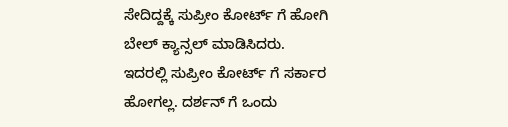ಸೇದಿದ್ದಕ್ಕೆ ಸುಪ್ರೀಂ ಕೋರ್ಟ್ ಗೆ ಹೋಗಿ ಬೇಲ್ ಕ್ಯಾನ್ಸಲ್ ಮಾಡಿಸಿದರು. ಇದರಲ್ಲಿ ಸುಪ್ರೀಂ ಕೋರ್ಟ್ ಗೆ ಸರ್ಕಾರ ಹೋಗಲ್ಲ. ದರ್ಶನ್ ಗೆ ಒಂದು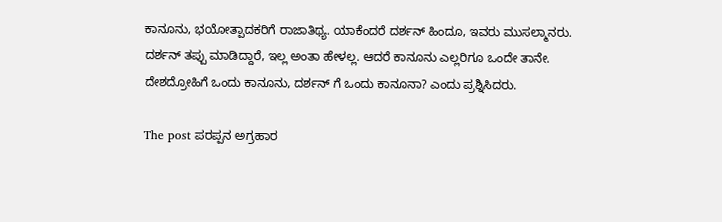ಕಾನೂನು, ಭಯೋತ್ಪಾದಕರಿಗೆ ರಾಜಾತಿಥ್ಯ. ಯಾಕೆಂದರೆ ದರ್ಶನ್ ಹಿಂದೂ, ಇವರು ಮುಸಲ್ಮಾನರು. ದರ್ಶನ್ ತಪ್ಪು ಮಾಡಿದ್ದಾರೆ, ಇಲ್ಲ ಅಂತಾ ಹೇಳಲ್ಲ. ಆದರೆ ಕಾನೂನು ಎಲ್ಲರಿಗೂ ಒಂದೇ ತಾನೇ. ದೇಶದ್ರೋಹಿಗೆ ಒಂದು ಕಾನೂನು, ದರ್ಶನ್ ಗೆ ಒಂದು ಕಾನೂನಾ? ಎಂದು ಪ್ರಶ್ನಿಸಿದರು.

The post ಪರಪ್ಪನ ಅಗ್ರಹಾರ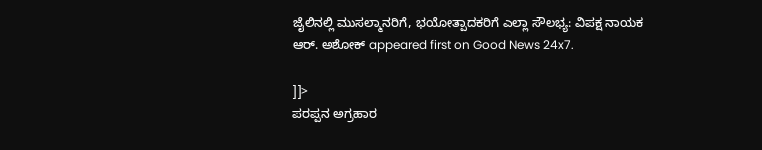ಜೈಲಿನಲ್ಲಿ ಮುಸಲ್ಮಾನರಿಗೆ, ಭಯೋತ್ಪಾದಕರಿಗೆ ಎಲ್ಲಾ ಸೌಲಭ್ಯ: ವಿಪಕ್ಷ ನಾಯಕ ಆರ್. ಅಶೋಕ್ appeared first on Good News 24x7.

]]>
ಪರಪ್ಪನ ಅಗ್ರಹಾರ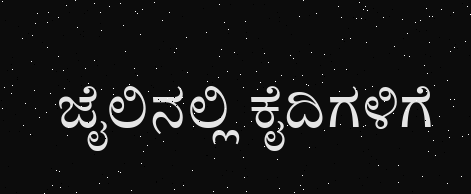ಜೈಲಿನಲ್ಲಿ ಕೈದಿಗಳಿಗೆ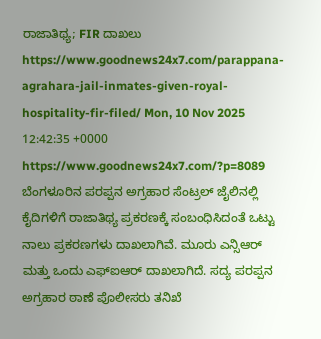ರಾಜಾತಿಥ್ಯ; FIR ದಾಖಲು https://www.goodnews24x7.com/parappana-agrahara-jail-inmates-given-royal-hospitality-fir-filed/ Mon, 10 Nov 2025 12:42:35 +0000 https://www.goodnews24x7.com/?p=8089 ಬೆಂಗಳೂರಿನ ಪರಪ್ಪನ ಅಗ್ರಹಾರ ಸೆಂಟ್ರಲ್ ಜೈಲಿನಲ್ಲಿ ಕೈದಿಗಳಿಗೆ ರಾಜಾತಿಥ್ಯ ಪ್ರಕರಣಕ್ಕೆ ಸಂಬಂಧಿಸಿದಂತೆ ಒಟ್ಟು ನಾಲು ಪ್ರಕರಣಗಳು ದಾಖಲಾಗಿವೆ. ಮೂರು ಎನ್ಸಿಆರ್ ಮತ್ತು ಒಂದು ಎಫ್ಐಆರ್ ದಾಖಲಾಗಿದೆ. ಸದ್ಯ ಪರಪ್ಪನ ಅಗ್ರಹಾರ ಠಾಣೆ ಪೊಲೀಸರು ತನಿಖೆ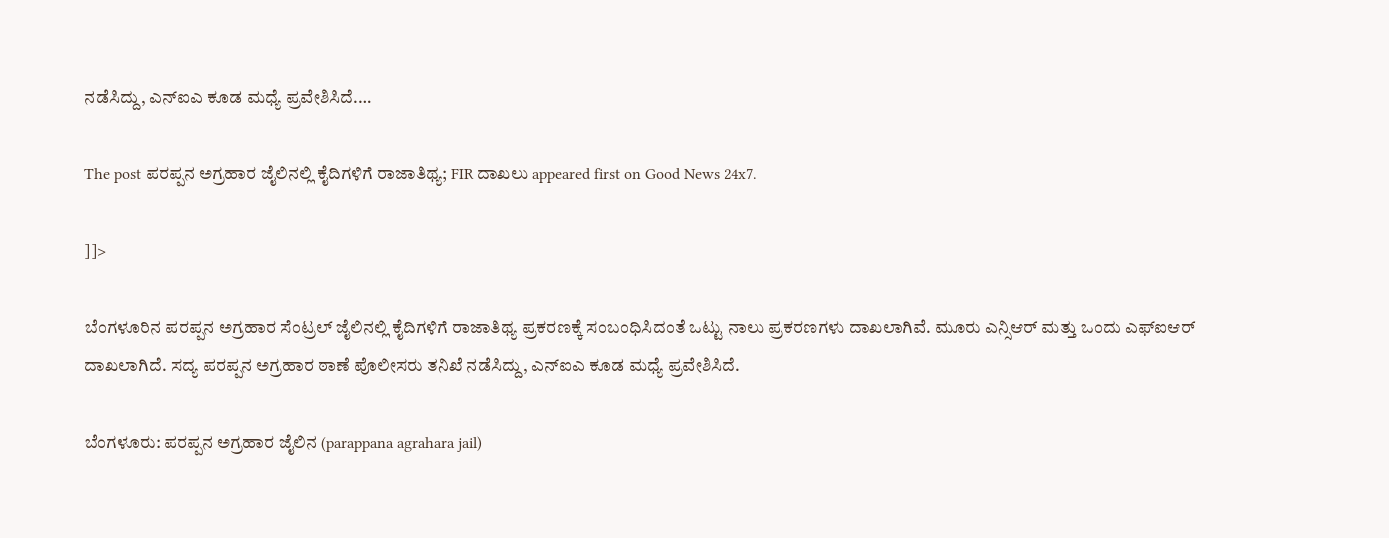ನಡೆಸಿದ್ದು, ಎನ್ಐಎ ಕೂಡ ಮಧ್ಯೆ ಪ್ರವೇಶಿಸಿದೆ.…

The post ಪರಪ್ಪನ ಅಗ್ರಹಾರ ಜೈಲಿನಲ್ಲಿ ಕೈದಿಗಳಿಗೆ ರಾಜಾತಿಥ್ಯ; FIR ದಾಖಲು appeared first on Good News 24x7.

]]>

ಬೆಂಗಳೂರಿನ ಪರಪ್ಪನ ಅಗ್ರಹಾರ ಸೆಂಟ್ರಲ್ ಜೈಲಿನಲ್ಲಿ ಕೈದಿಗಳಿಗೆ ರಾಜಾತಿಥ್ಯ ಪ್ರಕರಣಕ್ಕೆ ಸಂಬಂಧಿಸಿದಂತೆ ಒಟ್ಟು ನಾಲು ಪ್ರಕರಣಗಳು ದಾಖಲಾಗಿವೆ. ಮೂರು ಎನ್ಸಿಆರ್ ಮತ್ತು ಒಂದು ಎಫ್ಐಆರ್ ದಾಖಲಾಗಿದೆ. ಸದ್ಯ ಪರಪ್ಪನ ಅಗ್ರಹಾರ ಠಾಣೆ ಪೊಲೀಸರು ತನಿಖೆ ನಡೆಸಿದ್ದು, ಎನ್ಐಎ ಕೂಡ ಮಧ್ಯೆ ಪ್ರವೇಶಿಸಿದೆ.

ಬೆಂಗಳೂರು: ಪರಪ್ಪನ ಅಗ್ರಹಾರ ಜೈಲಿನ (parappana agrahara jail)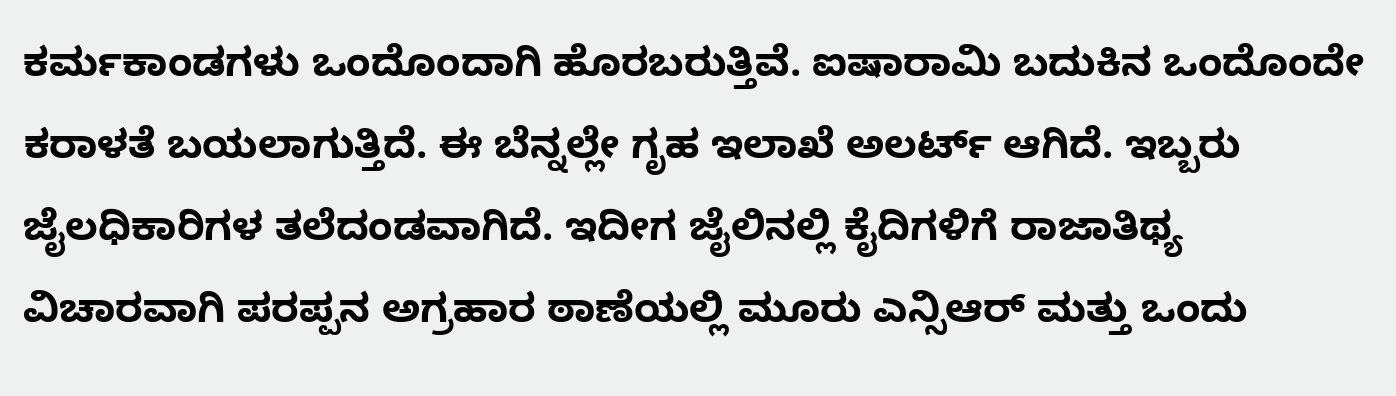ಕರ್ಮಕಾಂಡಗಳು ಒಂದೊಂದಾಗಿ ಹೊರಬರುತ್ತಿವೆ. ಐಷಾರಾಮಿ ಬದುಕಿನ ಒಂದೊಂದೇ ಕರಾಳತೆ ಬಯಲಾಗುತ್ತಿದೆ. ಈ ಬೆನ್ನಲ್ಲೇ ಗೃಹ ಇಲಾಖೆ ಅಲರ್ಟ್ ಆಗಿದೆ. ಇಬ್ಬರು ಜೈಲಧಿಕಾರಿಗಳ ತಲೆದಂಡವಾಗಿದೆ. ಇದೀಗ ಜೈಲಿನಲ್ಲಿ ಕೈದಿಗಳಿಗೆ ರಾಜಾತಿಥ್ಯ ವಿಚಾರವಾಗಿ ಪರಪ್ಪನ ಅಗ್ರಹಾರ ಠಾಣೆಯಲ್ಲಿ ಮೂರು ಎನ್ಸಿಆರ್ ಮತ್ತು ಒಂದು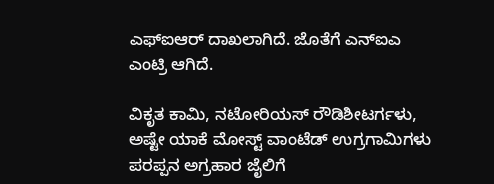ಎಫ್ಐಆರ್ ದಾಖಲಾಗಿದೆ. ಜೊತೆಗೆ ಎನ್ಐಎ ಎಂಟ್ರಿ ಆಗಿದೆ.

ವಿಕೃತ ಕಾಮಿ, ನಟೋರಿಯಸ್ ರೌಡಿಶೀಟರ್ಗಳು, ಅಷ್ಟೇ ಯಾಕೆ ಮೋಸ್ಟ್ ವಾಂಟೆಡ್ ಉಗ್ರಗಾಮಿಗಳು ಪರಪ್ಪನ ಅಗ್ರಹಾರ ಜೈಲಿಗೆ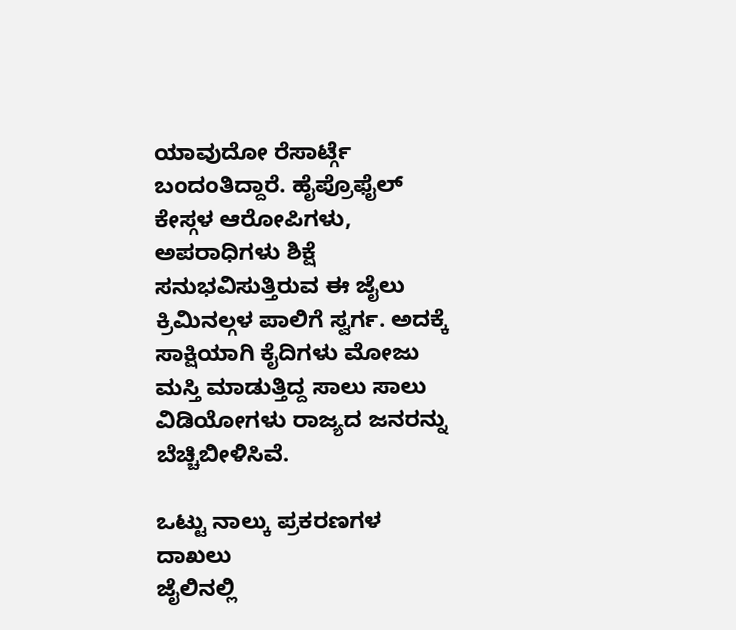ಯಾವುದೋ ರೆಸಾರ್ಟ್ಗೆ ಬಂದಂತಿದ್ದಾರೆ. ಹೈಪ್ರೊಫೈಲ್ ಕೇಸ್ಗಳ ಆರೋಪಿಗಳು, ಅಪರಾಧಿಗಳು ಶಿಕ್ಷೆ ಸನುಭವಿಸುತ್ತಿರುವ ಈ ಜೈಲು ಕ್ರಿಮಿನಲ್ಗಳ ಪಾಲಿಗೆ ಸ್ವರ್ಗ. ಅದಕ್ಕೆ ಸಾಕ್ಷಿಯಾಗಿ ಕೈದಿಗಳು ಮೋಜು ಮಸ್ತಿ ಮಾಡುತ್ತಿದ್ದ ಸಾಲು ಸಾಲು ವಿಡಿಯೋಗಳು ರಾಜ್ಯದ ಜನರನ್ನು ಬೆಚ್ಚಿಬೀಳಿಸಿವೆ.

ಒಟ್ಟು ನಾಲ್ಕು ಪ್ರಕರಣಗಳ ದಾಖಲು
ಜೈಲಿನಲ್ಲಿ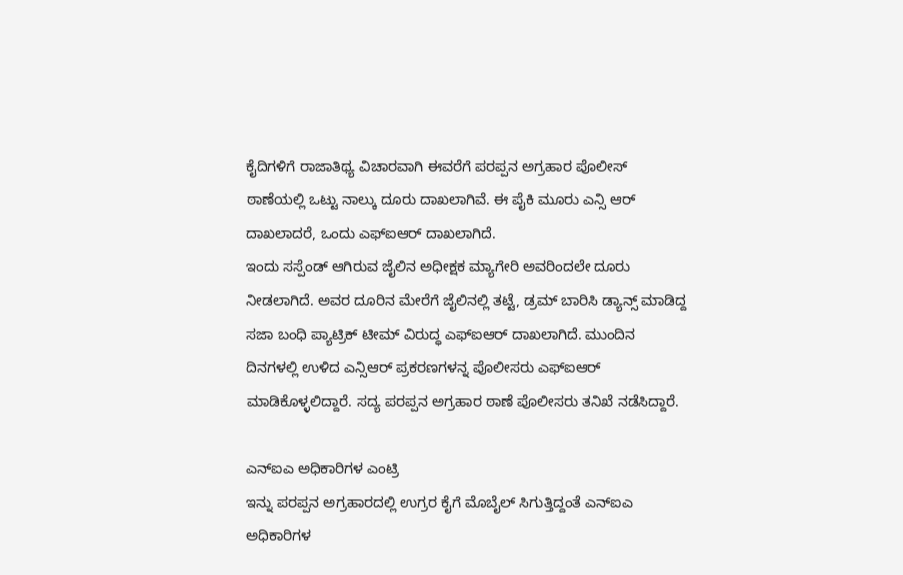ಕೈದಿಗಳಿಗೆ ರಾಜಾತಿಥ್ಯ ವಿಚಾರವಾಗಿ ಈವರೆಗೆ ಪರಪ್ಪನ ಅಗ್ರಹಾರ ಪೊಲೀಸ್ ಠಾಣೆಯಲ್ಲಿ ಒಟ್ಟು ನಾಲ್ಕು ದೂರು ದಾಖಲಾಗಿವೆ. ಈ ಪೈಕಿ ಮೂರು ಎನ್ಸಿ ಆರ್ ದಾಖಲಾದರೆ, ಒಂದು ಎಫ್ಐಆರ್ ದಾಖಲಾಗಿದೆ.
ಇಂದು ಸಸ್ಪೆಂಡ್ ಆಗಿರುವ ಜೈಲಿನ ಅಧೀಕ್ಷಕ ಮ್ಯಾಗೇರಿ ಅವರಿಂದಲೇ ದೂರು ನೀಡಲಾಗಿದೆ. ಅವರ ದೂರಿನ ಮೇರೆಗೆ ಜೈಲಿನಲ್ಲಿ ತಟ್ಟೆ, ಡ್ರಮ್ ಬಾರಿಸಿ ಡ್ಯಾನ್ಸ್ ಮಾಡಿದ್ದ ಸಜಾ ಬಂಧಿ ಪ್ಯಾಟ್ರಿಕ್ ಟೀಮ್ ವಿರುದ್ಧ ಎಫ್ಐಆರ್ ದಾಖಲಾಗಿದೆ. ಮುಂದಿನ ದಿನಗಳಲ್ಲಿ ಉಳಿದ ಎನ್ಸಿಆರ್ ಪ್ರಕರಣಗಳನ್ನ ಪೊಲೀಸರು ಎಫ್ಐಆರ್ ಮಾಡಿಕೊಳ್ಳಲಿದ್ದಾರೆ. ಸದ್ಯ ಪರಪ್ಪನ ಅಗ್ರಹಾರ ಠಾಣೆ ಪೊಲೀಸರು ತನಿಖೆ ನಡೆಸಿದ್ದಾರೆ.

ಎನ್ಐಎ ಅಧಿಕಾರಿಗಳ ಎಂಟ್ರಿ
ಇನ್ನು ಪರಪ್ಪನ ಅಗ್ರಹಾರದಲ್ಲಿ ಉಗ್ರರ ಕೈಗೆ ಮೊಬೈಲ್ ಸಿಗುತ್ತಿದ್ದಂತೆ ಎನ್ಐಎ ಅಧಿಕಾರಿಗಳ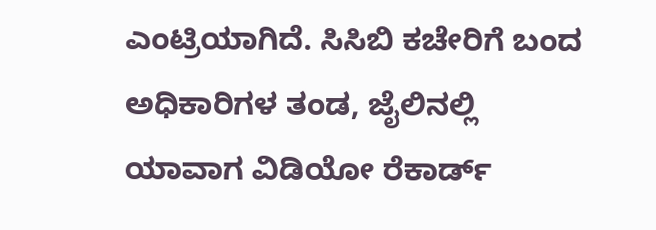ಎಂಟ್ರಿಯಾಗಿದೆ. ಸಿಸಿಬಿ ಕಚೇರಿಗೆ ಬಂದ ಅಧಿಕಾರಿಗಳ ತಂಡ, ಜೈಲಿನಲ್ಲಿ ಯಾವಾಗ ವಿಡಿಯೋ ರೆಕಾರ್ಡ್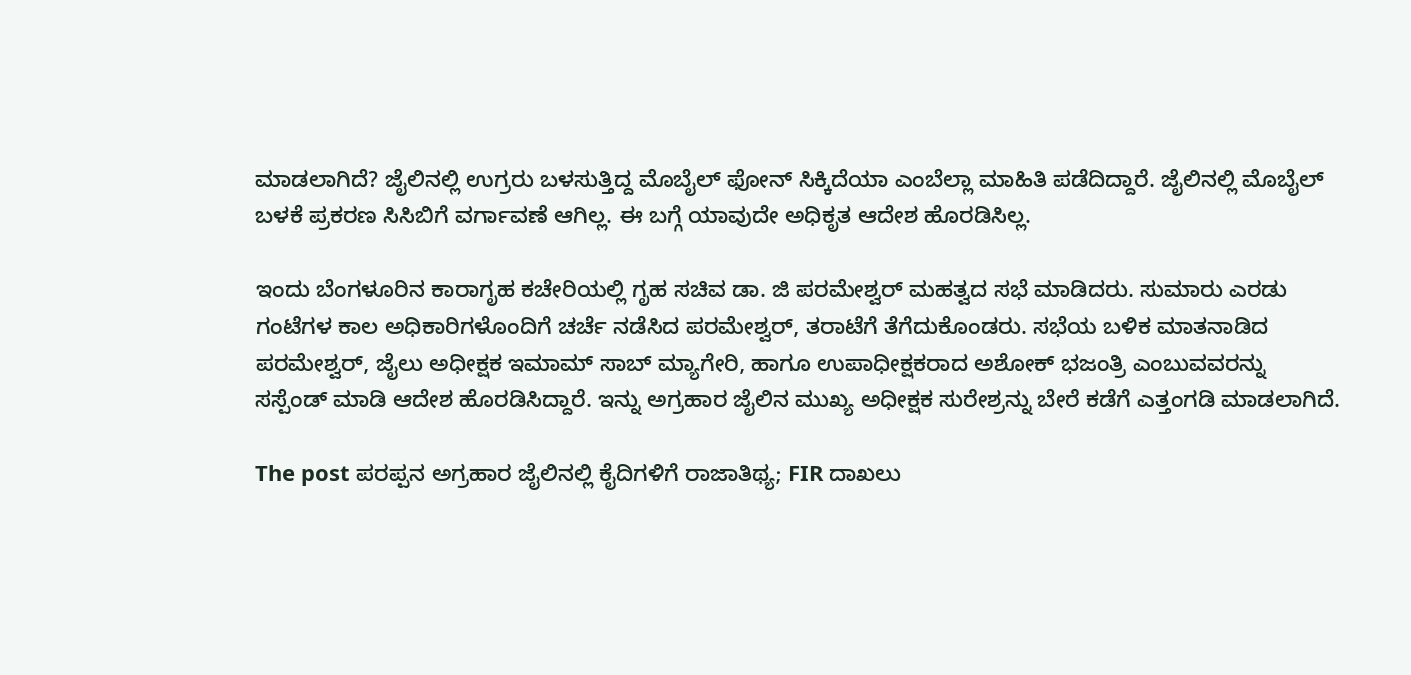ಮಾಡಲಾಗಿದೆ? ಜೈಲಿನಲ್ಲಿ ಉಗ್ರರು ಬಳಸುತ್ತಿದ್ದ ಮೊಬೈಲ್ ಫೋನ್ ಸಿಕ್ಕಿದೆಯಾ ಎಂಬೆಲ್ಲಾ ಮಾಹಿತಿ ಪಡೆದಿದ್ದಾರೆ. ಜೈಲಿನಲ್ಲಿ ಮೊಬೈಲ್ ಬಳಕೆ ಪ್ರಕರಣ ಸಿಸಿಬಿಗೆ ವರ್ಗಾವಣೆ ಆಗಿಲ್ಲ. ಈ ಬಗ್ಗೆ ಯಾವುದೇ ಅಧಿಕೃತ ಆದೇಶ ಹೊರಡಿಸಿಲ್ಲ.

ಇಂದು ಬೆಂಗಳೂರಿನ ಕಾರಾಗೃಹ ಕಚೇರಿಯಲ್ಲಿ ಗೃಹ ಸಚಿವ ಡಾ. ಜಿ ಪರಮೇಶ್ವರ್ ಮಹತ್ವದ ಸಭೆ ಮಾಡಿದರು. ಸುಮಾರು ಎರಡು ಗಂಟೆಗಳ ಕಾಲ ಅಧಿಕಾರಿಗಳೊಂದಿಗೆ ಚರ್ಚೆ ನಡೆಸಿದ ಪರಮೇಶ್ವರ್, ತರಾಟೆಗೆ ತೆಗೆದುಕೊಂಡರು. ಸಭೆಯ ಬಳಿಕ ಮಾತನಾಡಿದ ಪರಮೇಶ್ವರ್, ಜೈಲು ಅಧೀಕ್ಷಕ ಇಮಾಮ್ ಸಾಬ್ ಮ್ಯಾಗೇರಿ, ಹಾಗೂ ಉಪಾಧೀಕ್ಷಕರಾದ ಅಶೋಕ್ ಭಜಂತ್ರಿ ಎಂಬುವವರನ್ನು ಸಸ್ಪೆಂಡ್ ಮಾಡಿ ಆದೇಶ ಹೊರಡಿಸಿದ್ದಾರೆ. ಇನ್ನು ಅಗ್ರಹಾರ ಜೈಲಿನ ಮುಖ್ಯ ಅಧೀಕ್ಷಕ ಸುರೇಶ್ರನ್ನು ಬೇರೆ ಕಡೆಗೆ ಎತ್ತಂಗಡಿ ಮಾಡಲಾಗಿದೆ.

The post ಪರಪ್ಪನ ಅಗ್ರಹಾರ ಜೈಲಿನಲ್ಲಿ ಕೈದಿಗಳಿಗೆ ರಾಜಾತಿಥ್ಯ; FIR ದಾಖಲು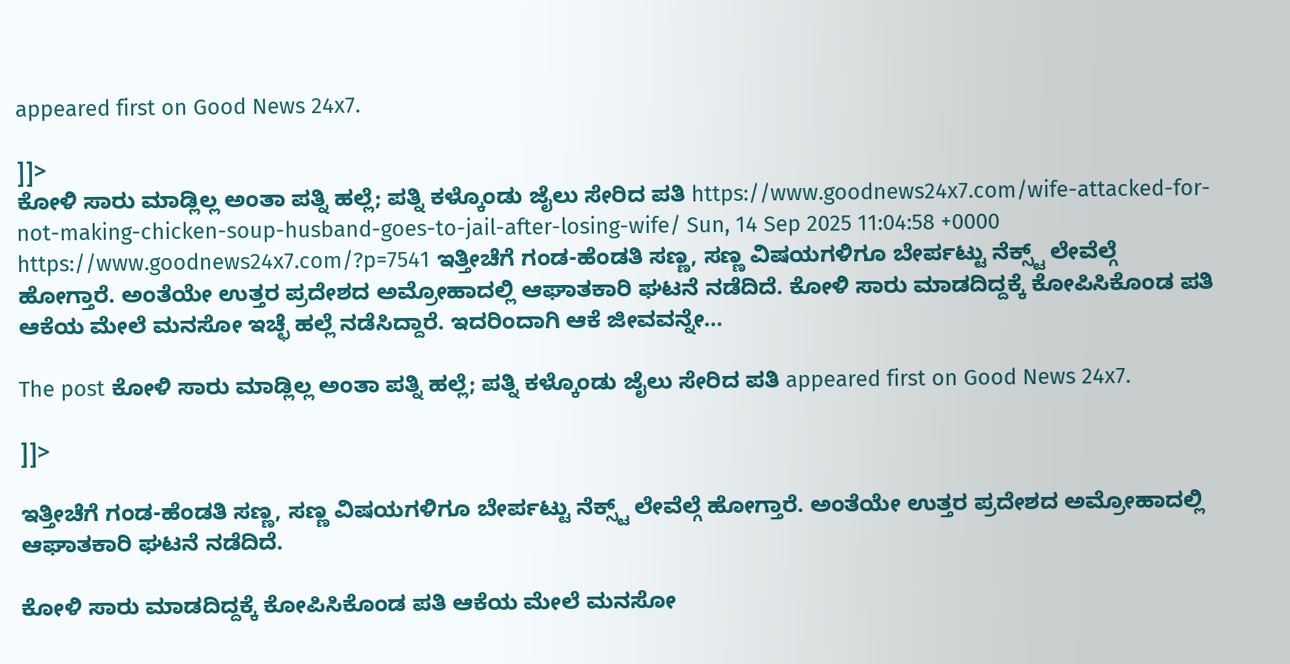appeared first on Good News 24x7.

]]>
ಕೋಳಿ ಸಾರು ಮಾಡ್ಲಿಲ್ಲ ಅಂತಾ ಪತ್ನಿ ಹಲ್ಲೆ; ಪತ್ನಿ ಕಳ್ಕೊಂಡು ಜೈಲು ಸೇರಿದ ಪತಿ https://www.goodnews24x7.com/wife-attacked-for-not-making-chicken-soup-husband-goes-to-jail-after-losing-wife/ Sun, 14 Sep 2025 11:04:58 +0000 https://www.goodnews24x7.com/?p=7541 ಇತ್ತೀಚೆಗೆ ಗಂಡ-ಹೆಂಡತಿ ಸಣ್ಣ, ಸಣ್ಣ ವಿಷಯಗಳಿಗೂ ಬೇರ್ಪಟ್ಟು ನೆಕ್ಸ್ಟ್ ಲೇವೆಲ್ಗೆ ಹೋಗ್ತಾರೆ. ಅಂತೆಯೇ ಉತ್ತರ ಪ್ರದೇಶದ ಅಮ್ರೋಹಾದಲ್ಲಿ ಆಘಾತಕಾರಿ ಘಟನೆ ನಡೆದಿದೆ. ಕೋಳಿ ಸಾರು ಮಾಡದಿದ್ದಕ್ಕೆ ಕೋಪಿಸಿಕೊಂಡ ಪತಿ ಆಕೆಯ ಮೇಲೆ ಮನಸೋ ಇಚ್ಛೆ ಹಲ್ಲೆ ನಡೆಸಿದ್ದಾರೆ. ಇದರಿಂದಾಗಿ ಆಕೆ ಜೀವವನ್ನೇ…

The post ಕೋಳಿ ಸಾರು ಮಾಡ್ಲಿಲ್ಲ ಅಂತಾ ಪತ್ನಿ ಹಲ್ಲೆ; ಪತ್ನಿ ಕಳ್ಕೊಂಡು ಜೈಲು ಸೇರಿದ ಪತಿ appeared first on Good News 24x7.

]]>

ಇತ್ತೀಚೆಗೆ ಗಂಡ-ಹೆಂಡತಿ ಸಣ್ಣ, ಸಣ್ಣ ವಿಷಯಗಳಿಗೂ ಬೇರ್ಪಟ್ಟು ನೆಕ್ಸ್ಟ್ ಲೇವೆಲ್ಗೆ ಹೋಗ್ತಾರೆ. ಅಂತೆಯೇ ಉತ್ತರ ಪ್ರದೇಶದ ಅಮ್ರೋಹಾದಲ್ಲಿ ಆಘಾತಕಾರಿ ಘಟನೆ ನಡೆದಿದೆ.

ಕೋಳಿ ಸಾರು ಮಾಡದಿದ್ದಕ್ಕೆ ಕೋಪಿಸಿಕೊಂಡ ಪತಿ ಆಕೆಯ ಮೇಲೆ ಮನಸೋ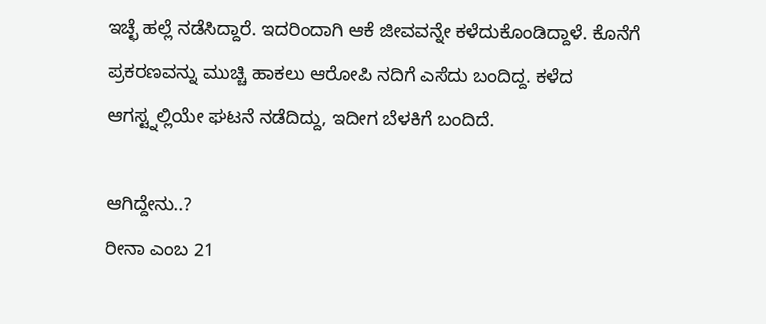ಇಚ್ಛೆ ಹಲ್ಲೆ ನಡೆಸಿದ್ದಾರೆ. ಇದರಿಂದಾಗಿ ಆಕೆ ಜೀವವನ್ನೇ ಕಳೆದುಕೊಂಡಿದ್ದಾಳೆ. ಕೊನೆಗೆ ಪ್ರಕರಣವನ್ನು ಮುಚ್ಚಿ ಹಾಕಲು ಆರೋಪಿ ನದಿಗೆ ಎಸೆದು ಬಂದಿದ್ದ. ಕಳೆದ ಆಗಸ್ಟ್ನಲ್ಲಿಯೇ ಘಟನೆ ನಡೆದಿದ್ದು, ಇದೀಗ ಬೆಳಕಿಗೆ ಬಂದಿದೆ.

ಆಗಿದ್ದೇನು..?
ರೀನಾ ಎಂಬ 21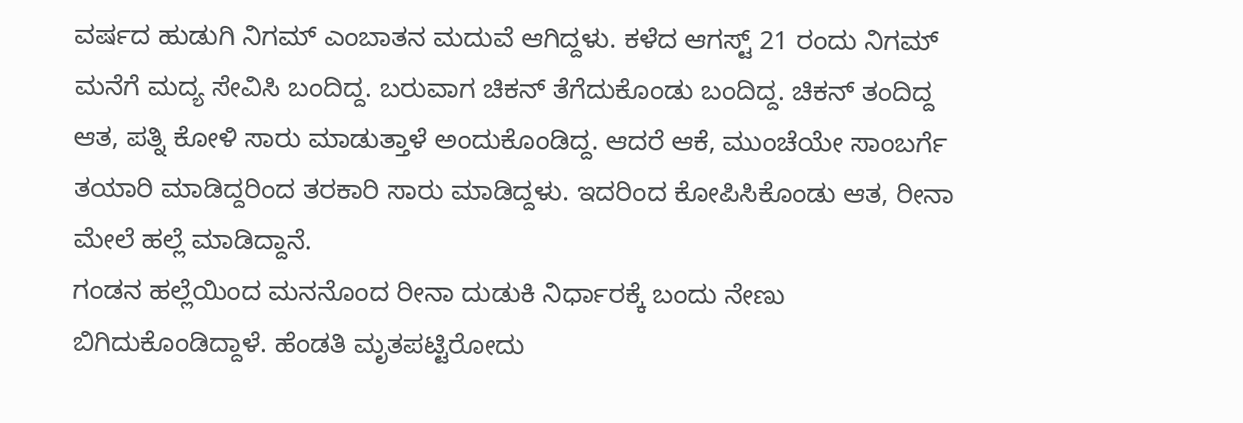ವರ್ಷದ ಹುಡುಗಿ ನಿಗಮ್ ಎಂಬಾತನ ಮದುವೆ ಆಗಿದ್ದಳು. ಕಳೆದ ಆಗಸ್ಟ್ 21 ರಂದು ನಿಗಮ್ ಮನೆಗೆ ಮದ್ಯ ಸೇವಿಸಿ ಬಂದಿದ್ದ. ಬರುವಾಗ ಚಿಕನ್ ತೆಗೆದುಕೊಂಡು ಬಂದಿದ್ದ. ಚಿಕನ್ ತಂದಿದ್ದ ಆತ, ಪತ್ನಿ ಕೋಳಿ ಸಾರು ಮಾಡುತ್ತಾಳೆ ಅಂದುಕೊಂಡಿದ್ದ. ಆದರೆ ಆಕೆ, ಮುಂಚೆಯೇ ಸಾಂಬರ್ಗೆ ತಯಾರಿ ಮಾಡಿದ್ದರಿಂದ ತರಕಾರಿ ಸಾರು ಮಾಡಿದ್ದಳು. ಇದರಿಂದ ಕೋಪಿಸಿಕೊಂಡು ಆತ, ರೀನಾ ಮೇಲೆ ಹಲ್ಲೆ ಮಾಡಿದ್ದಾನೆ.
ಗಂಡನ ಹಲ್ಲೆಯಿಂದ ಮನನೊಂದ ರೀನಾ ದುಡುಕಿ ನಿರ್ಧಾರಕ್ಕೆ ಬಂದು ನೇಣು ಬಿಗಿದುಕೊಂಡಿದ್ದಾಳೆ. ಹೆಂಡತಿ ಮೃತಪಟ್ಟಿರೋದು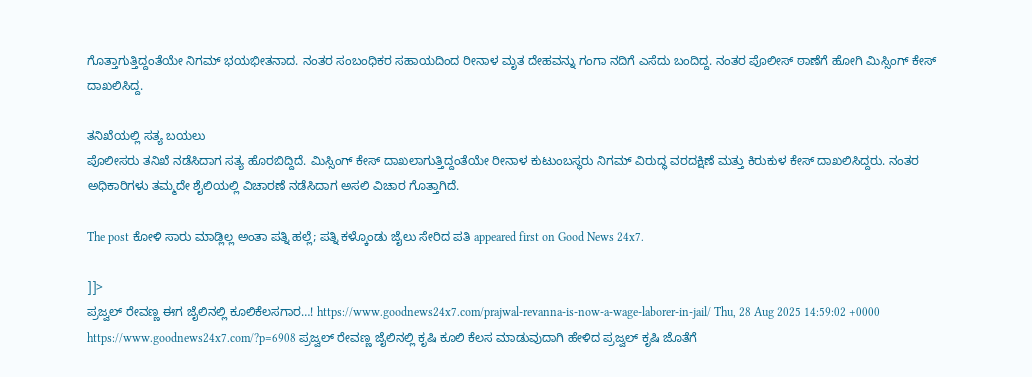ಗೊತ್ತಾಗುತ್ತಿದ್ದಂತೆಯೇ ನಿಗಮ್ ಭಯಭೀತನಾದ. ನಂತರ ಸಂಬಂಧಿಕರ ಸಹಾಯದಿಂದ ರೀನಾಳ ಮೃತ ದೇಹವನ್ನು ಗಂಗಾ ನದಿಗೆ ಎಸೆದು ಬಂದಿದ್ದ. ನಂತರ ಪೊಲೀಸ್ ಠಾಣೆಗೆ ಹೋಗಿ ಮಿಸ್ಸಿಂಗ್ ಕೇಸ್ ದಾಖಲಿಸಿದ್ದ.

ತನಿಖೆಯಲ್ಲಿ ಸತ್ಯ ಬಯಲು
ಪೊಲೀಸರು ತನಿಖೆ ನಡೆಸಿದಾಗ ಸತ್ಯ ಹೊರಬಿದ್ದಿದೆ. ಮಿಸ್ಸಿಂಗ್ ಕೇಸ್ ದಾಖಲಾಗುತ್ತಿದ್ದಂತೆಯೇ ರೀನಾಳ ಕುಟುಂಬಸ್ಥರು ನಿಗಮ್ ವಿರುದ್ಧ ವರದಕ್ಷಿಣೆ ಮತ್ತು ಕಿರುಕುಳ ಕೇಸ್ ದಾಖಲಿಸಿದ್ದರು. ನಂತರ ಅಧಿಕಾರಿಗಳು ತಮ್ಮದೇ ಶೈಲಿಯಲ್ಲಿ ವಿಚಾರಣೆ ನಡೆಸಿದಾಗ ಅಸಲಿ ವಿಚಾರ ಗೊತ್ತಾಗಿದೆ.

The post ಕೋಳಿ ಸಾರು ಮಾಡ್ಲಿಲ್ಲ ಅಂತಾ ಪತ್ನಿ ಹಲ್ಲೆ; ಪತ್ನಿ ಕಳ್ಕೊಂಡು ಜೈಲು ಸೇರಿದ ಪತಿ appeared first on Good News 24x7.

]]>
ಪ್ರಜ್ವಲ್ ರೇವಣ್ಣ ಈಗ ಜೈಲಿನಲ್ಲಿ ಕೂಲಿಕೆಲಸಗಾರ…! https://www.goodnews24x7.com/prajwal-revanna-is-now-a-wage-laborer-in-jail/ Thu, 28 Aug 2025 14:59:02 +0000 https://www.goodnews24x7.com/?p=6908 ಪ್ರಜ್ವಲ್ ರೇವಣ್ಣ ಜೈಲಿನಲ್ಲಿ ಕೃಷಿ ಕೂಲಿ ಕೆಲಸ ಮಾಡುವುದಾಗಿ ಹೇಳಿದ ಪ್ರಜ್ವಲ್ ಕೃಷಿ ಜೊತೆಗೆ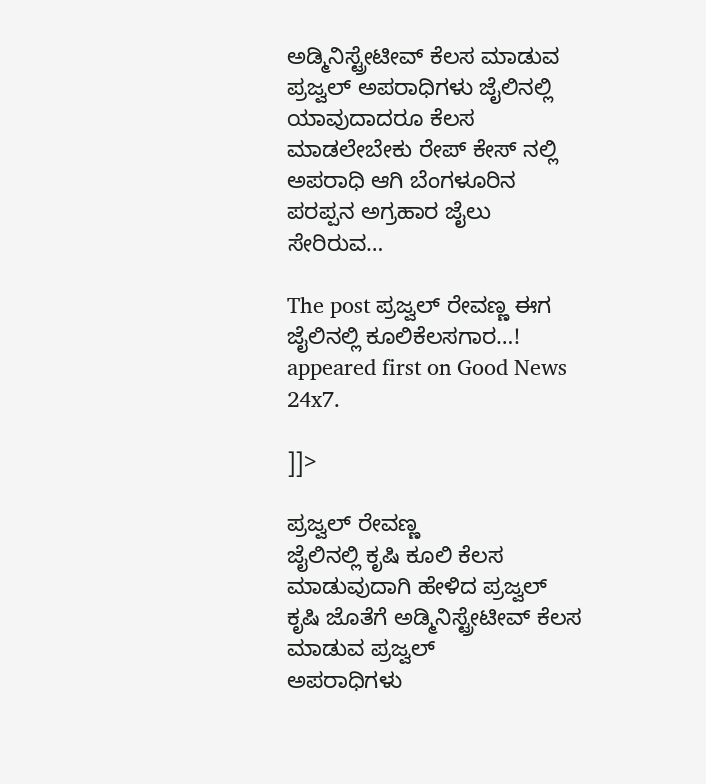ಅಡ್ಮಿನಿಸ್ಟ್ರೇಟೀವ್ ಕೆಲಸ ಮಾಡುವ ಪ್ರಜ್ವಲ್ ಅಪರಾಧಿಗಳು ಜೈಲಿನಲ್ಲಿ ಯಾವುದಾದರೂ ಕೆಲಸ ಮಾಡಲೇಬೇಕು ರೇಪ್ ಕೇಸ್ ನಲ್ಲಿ ಅಪರಾಧಿ ಆಗಿ ಬೆಂಗಳೂರಿನ ಪರಪ್ಪನ ಅಗ್ರಹಾರ ಜೈಲು ಸೇರಿರುವ…

The post ಪ್ರಜ್ವಲ್ ರೇವಣ್ಣ ಈಗ ಜೈಲಿನಲ್ಲಿ ಕೂಲಿಕೆಲಸಗಾರ…! appeared first on Good News 24x7.

]]>

ಪ್ರಜ್ವಲ್ ರೇವಣ್ಣ
ಜೈಲಿನಲ್ಲಿ ಕೃಷಿ ಕೂಲಿ ಕೆಲಸ ಮಾಡುವುದಾಗಿ ಹೇಳಿದ ಪ್ರಜ್ವಲ್
ಕೃಷಿ ಜೊತೆಗೆ ಅಡ್ಮಿನಿಸ್ಟ್ರೇಟೀವ್ ಕೆಲಸ ಮಾಡುವ ಪ್ರಜ್ವಲ್
ಅಪರಾಧಿಗಳು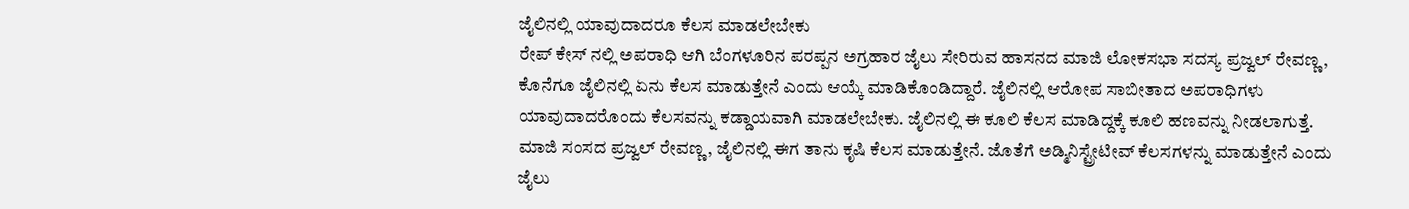ಜೈಲಿನಲ್ಲಿ ಯಾವುದಾದರೂ ಕೆಲಸ ಮಾಡಲೇಬೇಕು
ರೇಪ್ ಕೇಸ್ ನಲ್ಲಿ ಅಪರಾಧಿ ಆಗಿ ಬೆಂಗಳೂರಿನ ಪರಪ್ಪನ ಅಗ್ರಹಾರ ಜೈಲು ಸೇರಿರುವ ಹಾಸನದ ಮಾಜಿ ಲೋಕಸಭಾ ಸದಸ್ಯ ಪ್ರಜ್ವಲ್ ರೇವಣ್ಣ, ಕೊನೆಗೂ ಜೈಲಿನಲ್ಲಿ ಏನು ಕೆಲಸ ಮಾಡುತ್ತೇನೆ ಎಂದು ಆಯ್ಕೆ ಮಾಡಿಕೊಂಡಿದ್ದಾರೆ. ಜೈಲಿನಲ್ಲಿ ಆರೋಪ ಸಾಬೀತಾದ ಅಪರಾಧಿಗಳು ಯಾವುದಾದರೊಂದು ಕೆಲಸವನ್ನು ಕಡ್ಡಾಯವಾಗಿ ಮಾಡಲೇಬೇಕು. ಜೈಲಿನಲ್ಲಿ ಈ ಕೂಲಿ ಕೆಲಸ ಮಾಡಿದ್ದಕ್ಕೆ ಕೂಲಿ ಹಣವನ್ನು ನೀಡಲಾಗುತ್ತೆ.
ಮಾಜಿ ಸಂಸದ ಪ್ರಜ್ವಲ್ ರೇವಣ್ಣ, ಜೈಲಿನಲ್ಲಿ ಈಗ ತಾನು ಕೃಷಿ ಕೆಲಸ ಮಾಡುತ್ತೇನೆ. ಜೊತೆಗೆ ಅಡ್ಮಿನಿಸ್ಟ್ರೇಟೀವ್ ಕೆಲಸಗಳನ್ನು ಮಾಡುತ್ತೇನೆ ಎಂದು ಜೈಲು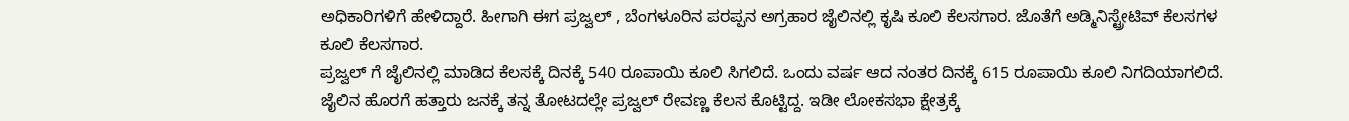ಅಧಿಕಾರಿಗಳಿಗೆ ಹೇಳಿದ್ದಾರೆ. ಹೀಗಾಗಿ ಈಗ ಪ್ರಜ್ವಲ್ , ಬೆಂಗಳೂರಿನ ಪರಪ್ಪನ ಅಗ್ರಹಾರ ಜೈಲಿನಲ್ಲಿ ಕೃಷಿ ಕೂಲಿ ಕೆಲಸಗಾರ. ಜೊತೆಗೆ ಅಡ್ಮಿನಿಸ್ಟ್ರೇಟಿವ್ ಕೆಲಸಗಳ ಕೂಲಿ ಕೆಲಸಗಾರ.
ಪ್ರಜ್ವಲ್ ಗೆ ಜೈಲಿನಲ್ಲಿ ಮಾಡಿದ ಕೆಲಸಕ್ಕೆ ದಿನಕ್ಕೆ 540 ರೂಪಾಯಿ ಕೂಲಿ ಸಿಗಲಿದೆ. ಒಂದು ವರ್ಷ ಆದ ನಂತರ ದಿನಕ್ಕೆ 615 ರೂಪಾಯಿ ಕೂಲಿ ನಿಗದಿಯಾಗಲಿದೆ.
ಜೈಲಿನ ಹೊರಗೆ ಹತ್ತಾರು ಜನಕ್ಕೆ ತನ್ನ ತೋಟದಲ್ಲೇ ಪ್ರಜ್ವಲ್ ರೇವಣ್ಣ ಕೆಲಸ ಕೊಟ್ಟಿದ್ದ. ಇಡೀ ಲೋಕಸಭಾ ಕ್ಷೇತ್ರಕ್ಕೆ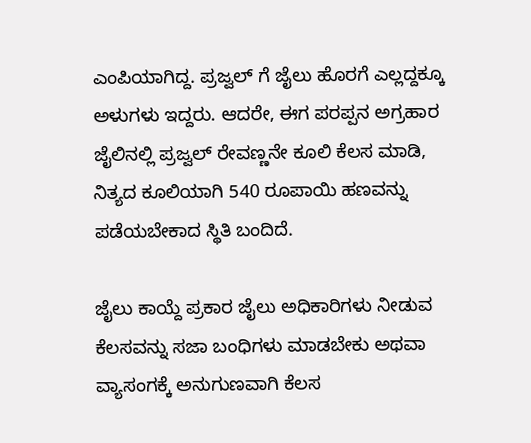ಎಂಪಿಯಾಗಿದ್ದ. ಪ್ರಜ್ವಲ್ ಗೆ ಜೈಲು ಹೊರಗೆ ಎಲ್ಲದ್ದಕ್ಕೂ ಅಳುಗಳು ಇದ್ದರು. ಆದರೇ, ಈಗ ಪರಪ್ಪನ ಅಗ್ರಹಾರ ಜೈಲಿನಲ್ಲಿ ಪ್ರಜ್ವಲ್ ರೇವಣ್ಣನೇ ಕೂಲಿ ಕೆಲಸ ಮಾಡಿ, ನಿತ್ಯದ ಕೂಲಿಯಾಗಿ 540 ರೂಪಾಯಿ ಹಣವನ್ನು ಪಡೆಯಬೇಕಾದ ಸ್ಥಿತಿ ಬಂದಿದೆ.

ಜೈಲು ಕಾಯ್ದೆ ಪ್ರಕಾರ ಜೈಲು ಅಧಿಕಾರಿಗಳು ನೀಡುವ ಕೆಲಸವನ್ನು ಸಜಾ ಬಂಧಿಗಳು ಮಾಡಬೇಕು ಅಥವಾ ವ್ಯಾಸಂಗಕ್ಕೆ ಅನುಗುಣವಾಗಿ ಕೆಲಸ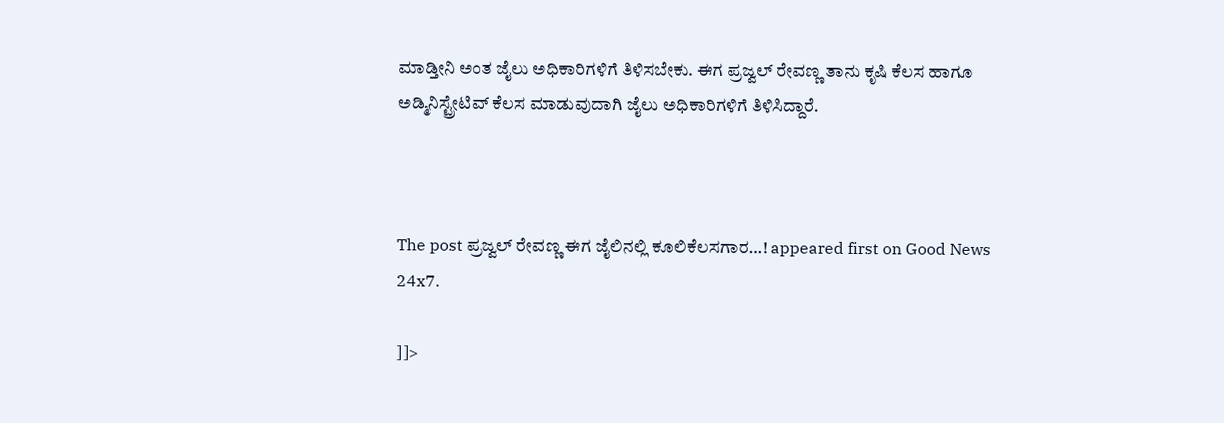ಮಾಡ್ತೀನಿ ಅಂತ ಜೈಲು ಅಧಿಕಾರಿಗಳಿಗೆ ತಿಳಿಸಬೇಕು. ಈಗ ಪ್ರಜ್ವಲ್ ರೇವಣ್ಣ ತಾನು ಕೃಷಿ ಕೆಲಸ ಹಾಗೂ ಅಡ್ಮಿನಿಸ್ಟ್ರೇಟಿವ್ ಕೆಲಸ ಮಾಡುವುದಾಗಿ ಜೈಲು ಅಧಿಕಾರಿಗಳಿಗೆ ತಿಳಿಸಿದ್ದಾರೆ.



The post ಪ್ರಜ್ವಲ್ ರೇವಣ್ಣ ಈಗ ಜೈಲಿನಲ್ಲಿ ಕೂಲಿಕೆಲಸಗಾರ…! appeared first on Good News 24x7.

]]>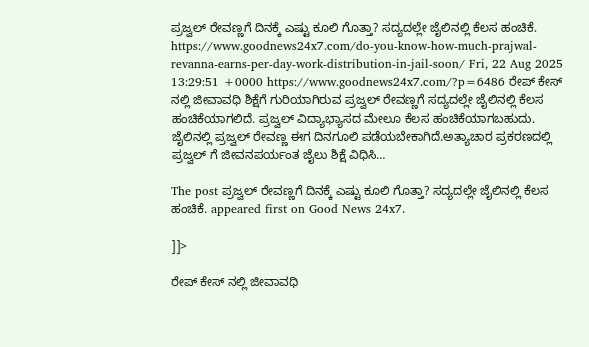ಪ್ರಜ್ವಲ್ ರೇವಣ್ಣಗೆ ದಿನಕ್ಕೆ ಎಷ್ಟು ಕೂಲಿ ಗೊತ್ತಾ? ಸದ್ಯದಲ್ಲೇ ಜೈಲಿನಲ್ಲಿ ಕೆಲಸ ಹಂಚಿಕೆ. https://www.goodnews24x7.com/do-you-know-how-much-prajwal-revanna-earns-per-day-work-distribution-in-jail-soon/ Fri, 22 Aug 2025 13:29:51 +0000 https://www.goodnews24x7.com/?p=6486 ರೇಪ್ ಕೇಸ್ ನಲ್ಲಿ ಜೀವಾವಧಿ ಶಿಕ್ಷೆಗೆ ಗುರಿಯಾಗಿರುವ ಪ್ರಜ್ವಲ್ ರೇವಣ್ಣಗೆ ಸದ್ಯದಲ್ಲೇ ಜೈಲಿನಲ್ಲಿ ಕೆಲಸ ಹಂಚಿಕೆಯಾಗಲಿದೆ. ಪ್ರಜ್ವಲ್ ವಿದ್ಯಾಭ್ಯಾಸದ ಮೇಲೂ ಕೆಲಸ ಹಂಚಿಕೆಯಾಗಬಹುದು. ಜೈಲಿನಲ್ಲಿ ಪ್ರಜ್ವಲ್ ರೇವಣ್ಣ ಈಗ ದಿನಗೂಲಿ ಪಡೆಯಬೇಕಾಗಿದೆ.ಅತ್ಯಾಚಾರ ಪ್ರಕರಣದಲ್ಲಿ ಪ್ರಜ್ವಲ್ ಗೆ ಜೀವನಪರ್ಯಂತ ಜೈಲು ಶಿಕ್ಷೆ ವಿಧಿಸಿ…

The post ಪ್ರಜ್ವಲ್ ರೇವಣ್ಣಗೆ ದಿನಕ್ಕೆ ಎಷ್ಟು ಕೂಲಿ ಗೊತ್ತಾ? ಸದ್ಯದಲ್ಲೇ ಜೈಲಿನಲ್ಲಿ ಕೆಲಸ ಹಂಚಿಕೆ. appeared first on Good News 24x7.

]]>

ರೇಪ್ ಕೇಸ್ ನಲ್ಲಿ ಜೀವಾವಧಿ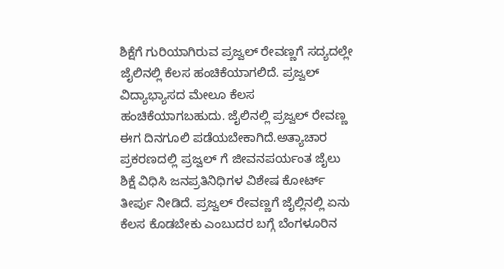ಶಿಕ್ಷೆಗೆ ಗುರಿಯಾಗಿರುವ ಪ್ರಜ್ವಲ್ ರೇವಣ್ಣಗೆ ಸದ್ಯದಲ್ಲೇ ಜೈಲಿನಲ್ಲಿ ಕೆಲಸ ಹಂಚಿಕೆಯಾಗಲಿದೆ. ಪ್ರಜ್ವಲ್ ವಿದ್ಯಾಭ್ಯಾಸದ ಮೇಲೂ ಕೆಲಸ ಹಂಚಿಕೆಯಾಗಬಹುದು. ಜೈಲಿನಲ್ಲಿ ಪ್ರಜ್ವಲ್ ರೇವಣ್ಣ ಈಗ ದಿನಗೂಲಿ ಪಡೆಯಬೇಕಾಗಿದೆ.ಅತ್ಯಾಚಾರ ಪ್ರಕರಣದಲ್ಲಿ ಪ್ರಜ್ವಲ್ ಗೆ ಜೀವನಪರ್ಯಂತ ಜೈಲು ಶಿಕ್ಷೆ ವಿಧಿಸಿ ಜನಪ್ರತಿನಿಧಿಗಳ ವಿಶೇಷ ಕೋರ್ಟ್ ತೀರ್ಪು ನೀಡಿದೆ. ಪ್ರಜ್ವಲ್ ರೇವಣ್ಣಗೆ ಜೈಲ್ಲಿ‌ನಲ್ಲಿ ಏನು ಕೆಲಸ ಕೊಡಬೇಕು ಎಂಬುದರ ಬಗ್ಗೆ ಬೆಂಗಳೂರಿನ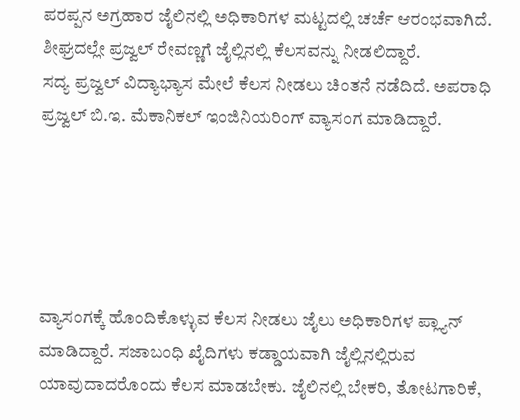ಪರಪ್ಪನ ಅಗ್ರಹಾರ ಜೈಲಿನಲ್ಲಿ ಅಧಿಕಾರಿಗಳ ಮಟ್ಟದಲ್ಲಿ ಚರ್ಚೆ ಆರಂಭವಾಗಿದೆ. ಶೀಘ್ರದಲ್ಲೇ ಪ್ರಜ್ವಲ್ ರೇವಣ್ಣಗೆ ಜೈಲ್ಲಿನಲ್ಲಿ ಕೆಲಸವನ್ನು ನೀಡಲಿದ್ದಾರೆ.
ಸದ್ಯ ಪ್ರಜ್ವಲ್ ವಿದ್ಯಾಭ್ಯಾಸ ಮೇಲೆ ಕೆಲಸ ನೀಡಲು ಚಿಂತನೆ ನಡೆದಿದೆ. ಅಪರಾಧಿ ಪ್ರಜ್ವಲ್ ಬಿ.ಇ. ಮೆಕಾನಿಕಲ್ ಇಂಜಿನಿಯರಿಂಗ್ ವ್ಯಾಸಂಗ ಮಾಡಿದ್ದಾರೆ.





ವ್ಯಾಸಂಗಕ್ಕೆ ಹೊಂದಿಕೊಳ್ಳುವ ಕೆಲಸ ನೀಡಲು ಜೈಲು ಅಧಿಕಾರಿಗಳ ಪ್ಲ್ಯಾನ್ ಮಾಡಿದ್ದಾರೆ. ಸಜಾಬಂಧಿ ಖೈದಿಗಳು ಕಡ್ಡಾಯವಾಗಿ ಜೈಲ್ಲಿ‌ನಲ್ಲಿರುವ ಯಾವುದಾದರೊಂದು ಕೆಲಸ ಮಾಡಬೇಕು. ಜೈಲಿನಲ್ಲಿ ಬೇಕರಿ, ತೋಟಗಾರಿಕೆ,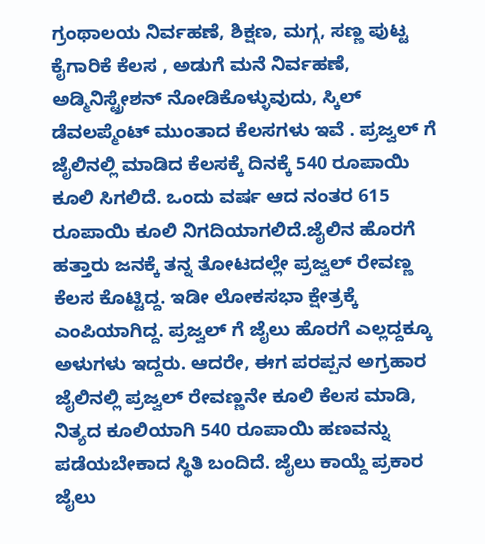ಗ್ರಂಥಾಲಯ ನಿರ್ವಹಣೆ, ಶಿಕ್ಷಣ, ಮಗ್ಗ, ಸಣ್ಣ ಪುಟ್ಟ ಕೈಗಾರಿಕೆ ಕೆಲಸ , ಅಡುಗೆ ಮನೆ ನಿರ್ವಹಣೆ, ಅಡ್ಮಿನಿಸ್ಟ್ರೇಶನ್ ನೋಡಿಕೊಳ್ಳುವುದು, ಸ್ಕಿಲ್ ಡೆವಲಪ್ಮೆಂಟ್ ಮುಂತಾದ ಕೆಲಸಗಳು ಇವೆ . ಪ್ರಜ್ವಲ್ ಗೆ ಜೈಲಿನಲ್ಲಿ ಮಾಡಿದ ಕೆಲಸಕ್ಕೆ ದಿನಕ್ಕೆ 540 ರೂಪಾಯಿ ಕೂಲಿ ಸಿಗಲಿದೆ. ಒಂದು ವರ್ಷ ಆದ ನಂತರ 615 ರೂಪಾಯಿ ಕೂಲಿ ನಿಗದಿಯಾಗಲಿದೆ.ಜೈಲಿನ ಹೊರಗೆ ಹತ್ತಾರು ಜನಕ್ಕೆ ತನ್ನ ತೋಟದಲ್ಲೇ ಪ್ರಜ್ವಲ್ ರೇವಣ್ಣ ಕೆಲಸ ಕೊಟ್ಟಿದ್ದ. ಇಡೀ ಲೋಕಸಭಾ ಕ್ಷೇತ್ರಕ್ಕೆ ಎಂಪಿಯಾಗಿದ್ದ. ಪ್ರಜ್ವಲ್ ಗೆ ಜೈಲು ಹೊರಗೆ ಎಲ್ಲದ್ದಕ್ಕೂ ಅಳುಗಳು ಇದ್ದರು. ಆದರೇ, ಈಗ ಪರಪ್ಪನ ಅಗ್ರಹಾರ ಜೈಲಿನಲ್ಲಿ ಪ್ರಜ್ವಲ್ ರೇವಣ್ಣನೇ ಕೂಲಿ ಕೆಲಸ ಮಾಡಿ, ನಿತ್ಯದ ಕೂಲಿಯಾಗಿ 540 ರೂಪಾಯಿ ಹಣವನ್ನು ಪಡೆಯಬೇಕಾದ ಸ್ಥಿತಿ ಬಂದಿದೆ. ಜೈಲು ಕಾಯ್ದೆ ಪ್ರಕಾರ ಜೈಲು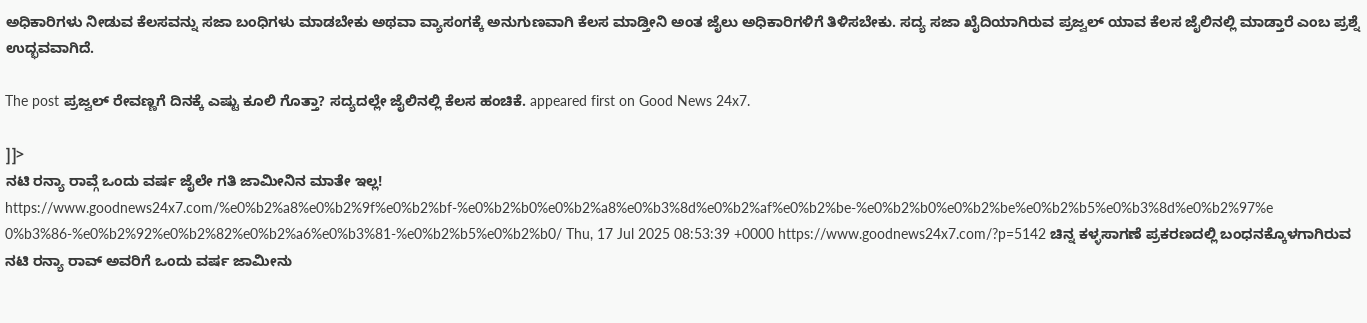ಅಧಿಕಾರಿಗಳು ನೀಡುವ ಕೆಲಸವನ್ನು ಸಜಾ ಬಂಧಿಗಳು ಮಾಡಬೇಕು ಅಥವಾ ವ್ಯಾಸಂಗಕ್ಕೆ ಅನುಗುಣವಾಗಿ ಕೆಲಸ ಮಾಡ್ತೀನಿ ಅಂತ ಜೈಲು ಅಧಿಕಾರಿಗಳಿಗೆ ತಿಳಿಸಬೇಕು. ಸದ್ಯ ಸಜಾ ಖೈದಿಯಾಗಿರುವ ಪ್ರಜ್ವಲ್ ಯಾವ ಕೆಲಸ ಜೈಲಿನಲ್ಲಿ ಮಾಡ್ತಾರೆ ಎಂಬ ಪ್ರಶ್ನೆ ಉದ್ಭವವಾಗಿದೆ.

The post ಪ್ರಜ್ವಲ್ ರೇವಣ್ಣಗೆ ದಿನಕ್ಕೆ ಎಷ್ಟು ಕೂಲಿ ಗೊತ್ತಾ? ಸದ್ಯದಲ್ಲೇ ಜೈಲಿನಲ್ಲಿ ಕೆಲಸ ಹಂಚಿಕೆ. appeared first on Good News 24x7.

]]>
ನಟಿ ರನ್ಯಾ ರಾವ್ಗೆ ಒಂದು ವರ್ಷ ಜೈಲೇ ಗತಿ ಜಾಮೀನಿನ ಮಾತೇ ಇಲ್ಲ! https://www.goodnews24x7.com/%e0%b2%a8%e0%b2%9f%e0%b2%bf-%e0%b2%b0%e0%b2%a8%e0%b3%8d%e0%b2%af%e0%b2%be-%e0%b2%b0%e0%b2%be%e0%b2%b5%e0%b3%8d%e0%b2%97%e0%b3%86-%e0%b2%92%e0%b2%82%e0%b2%a6%e0%b3%81-%e0%b2%b5%e0%b2%b0/ Thu, 17 Jul 2025 08:53:39 +0000 https://www.goodnews24x7.com/?p=5142 ಚಿನ್ನ ಕಳ್ಳಸಾಗಣೆ ಪ್ರಕರಣದಲ್ಲಿ ಬಂಧನಕ್ಕೊಳಗಾಗಿರುವ ನಟಿ ರನ್ಯಾ ರಾವ್ ಅವರಿಗೆ ಒಂದು ವರ್ಷ ಜಾಮೀನು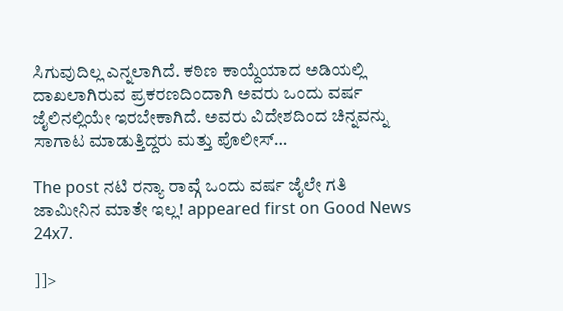ಸಿಗುವುದಿಲ್ಲ ಎನ್ನಲಾಗಿದೆ. ಕಠಿಣ ಕಾಯ್ದೆಯಾದ ಅಡಿಯಲ್ಲಿ ದಾಖಲಾಗಿರುವ ಪ್ರಕರಣದಿಂದಾಗಿ ಅವರು ಒಂದು ವರ್ಷ ಜೈಲಿನಲ್ಲಿಯೇ ಇರಬೇಕಾಗಿದೆ. ಅವರು ವಿದೇಶದಿಂದ ಚಿನ್ನವನ್ನು ಸಾಗಾಟ ಮಾಡುತ್ತಿದ್ದರು ಮತ್ತು ಪೊಲೀಸ್…

The post ನಟಿ ರನ್ಯಾ ರಾವ್ಗೆ ಒಂದು ವರ್ಷ ಜೈಲೇ ಗತಿ ಜಾಮೀನಿನ ಮಾತೇ ಇಲ್ಲ! appeared first on Good News 24x7.

]]>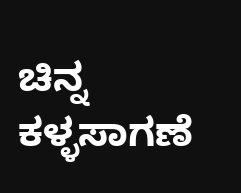ಚಿನ್ನ ಕಳ್ಳಸಾಗಣೆ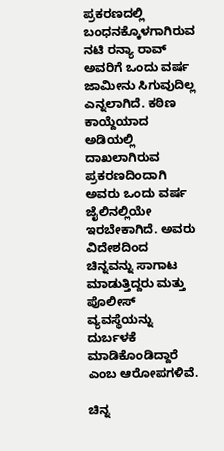ಪ್ರಕರಣದಲ್ಲಿ ಬಂಧನಕ್ಕೊಳಗಾಗಿರುವ ನಟಿ ರನ್ಯಾ ರಾವ್ ಅವರಿಗೆ ಒಂದು ವರ್ಷ ಜಾಮೀನು ಸಿಗುವುದಿಲ್ಲ ಎನ್ನಲಾಗಿದೆ. ಕಠಿಣ ಕಾಯ್ದೆಯಾದ ಅಡಿಯಲ್ಲಿ ದಾಖಲಾಗಿರುವ ಪ್ರಕರಣದಿಂದಾಗಿ ಅವರು ಒಂದು ವರ್ಷ ಜೈಲಿನಲ್ಲಿಯೇ ಇರಬೇಕಾಗಿದೆ. ಅವರು ವಿದೇಶದಿಂದ ಚಿನ್ನವನ್ನು ಸಾಗಾಟ ಮಾಡುತ್ತಿದ್ದರು ಮತ್ತು ಪೊಲೀಸ್ ವ್ಯವಸ್ಥೆಯನ್ನು ದುರ್ಬಳಕೆ ಮಾಡಿಕೊಂಡಿದ್ದಾರೆ ಎಂಬ ಆರೋಪಗಳಿವೆ.

ಚಿನ್ನ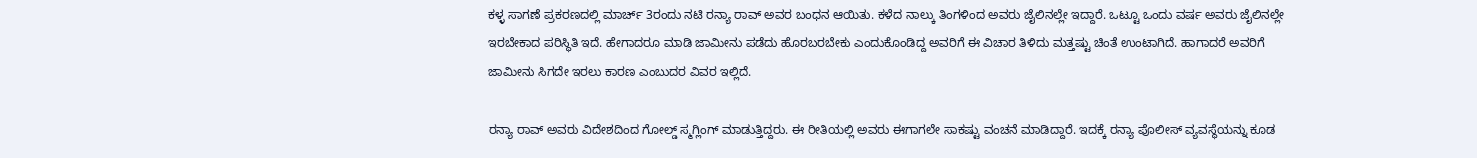ಕಳ್ಳ ಸಾಗಣೆ ಪ್ರಕರಣದಲ್ಲಿ ಮಾರ್ಚ್ 3ರಂದು ನಟಿ ರನ್ಯಾ ರಾವ್ ಅವರ ಬಂಧನ ಆಯಿತು. ಕಳೆದ ನಾಲ್ಕು ತಿಂಗಳಿಂದ ಅವರು ಜೈಲಿನಲ್ಲೇ ಇದ್ದಾರೆ. ಒಟ್ಟೂ ಒಂದು ವರ್ಷ ಅವರು ಜೈಲಿನಲ್ಲೇ ಇರಬೇಕಾದ ಪರಿಸ್ಥಿತಿ ಇದೆ. ಹೇಗಾದರೂ ಮಾಡಿ ಜಾಮೀನು ಪಡೆದು ಹೊರಬರಬೇಕು ಎಂದುಕೊಂಡಿದ್ದ ಅವರಿಗೆ ಈ ವಿಚಾರ ತಿಳಿದು ಮತ್ತಷ್ಟು ಚಿಂತೆ ಉಂಟಾಗಿದೆ. ಹಾಗಾದರೆ ಅವರಿಗೆ ಜಾಮೀನು ಸಿಗದೇ ಇರಲು ಕಾರಣ ಎಂಬುದರ ವಿವರ ಇಲ್ಲಿದೆ.

ರನ್ಯಾ ರಾವ್ ಅವರು ವಿದೇಶದಿಂದ ಗೋಲ್ಡ್ ಸ್ಮಗ್ಲಿಂಗ್ ಮಾಡುತ್ತಿದ್ದರು. ಈ ರೀತಿಯಲ್ಲಿ ಅವರು ಈಗಾಗಲೇ ಸಾಕಷ್ಟು ವಂಚನೆ ಮಾಡಿದ್ದಾರೆ. ಇದಕ್ಕೆ ರನ್ಯಾ ಪೊಲೀಸ್ ವ್ಯವಸ್ಥೆಯನ್ನು ಕೂಡ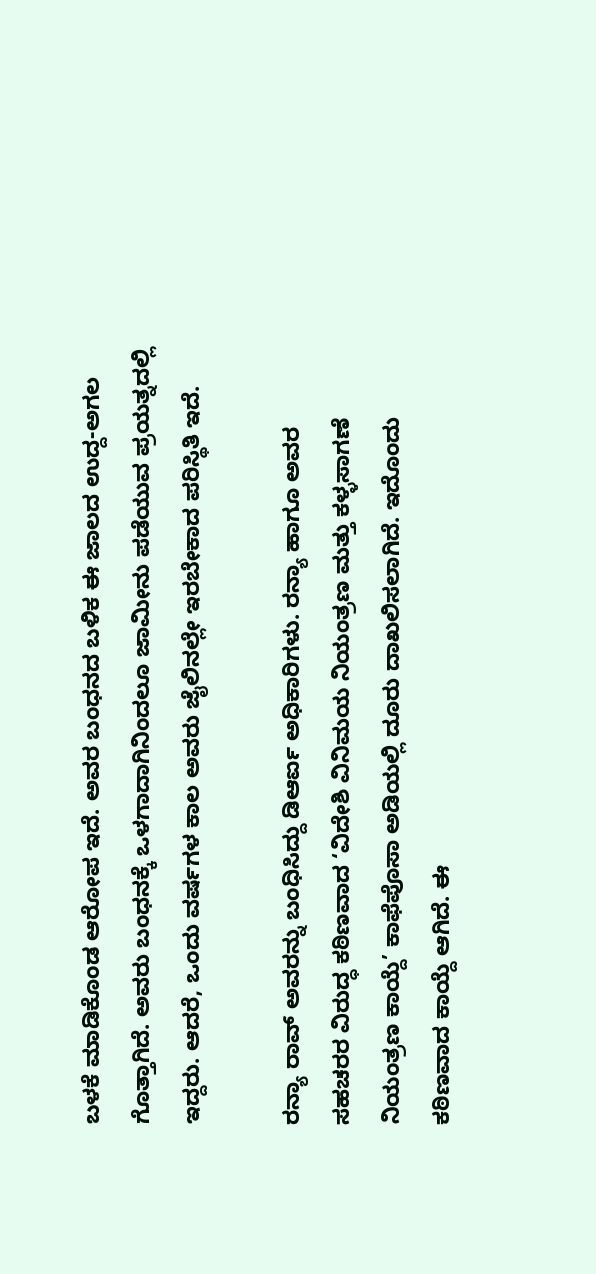ಬಳಕೆ ಮಾಡಿಕೊಂಡ ಆರೋಪ ಇದೆ. ಅವರ ಬಂಧನದ ಬಳಿಕ ಈ ಜಾಲದ ಉದ್ದ-ಅಗಲ ಗೊತ್ತಾಗಿದೆ. ಅವರು ಬಂಧನಕ್ಕೆ ಒಳಗಾದಾಗಿನಿಂದಲೂ ಜಾಮೀನು ಪಡೆಯುವ ಪ್ರಯತ್ನದಲ್ಲಿ ಇದ್ದರು. ಆದರೆ, ಒಂದು ವರ್ಷಗಳ ಕಾಲ ಅವರು ಜೈಲಿನಲ್ಲೇ ಇರಬೇಕಾದ ಪರಿಸ್ಥಿತಿ ಇದೆ.

ರನ್ಯಾ ರಾವ್ ಅವರನ್ನು ಬಂಧಿಸಿದ್ದು ಡಿಆರ್ಐ ಅಧಿಕಾರಿಗಳು. ರನ್ಯಾ ಹಾಗೂ ಅವರ ಸಹಚರರ ವಿರುದ್ಧ ಕಠಿಣವಾದ ‘ವಿದೇಶಿ ವಿನಿಮಯ ನಿಯಂತ್ರಣ ಮತ್ತು ಕಳ್ಳಸಾಗಣೆ ನಿಯಂತ್ರಣ ಕಾಯ್ದೆ’ ಕಾಫೆಪೊಸಾ ಅಡಿಯಲ್ಲಿ ದೂರು ದಾಖಲಿಸಲಾಗಿದೆ. ಇದೊಂದು ಕಠಿಣವಾದ ಕಾಯ್ದೆ ಆಗಿದೆ. ಈ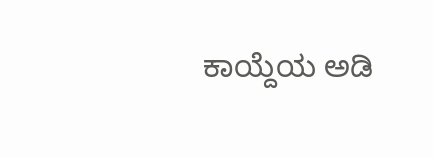ಕಾಯ್ದೆಯ ಅಡಿ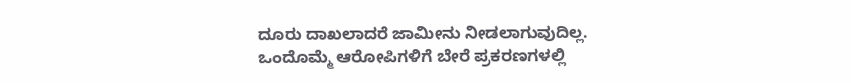ದೂರು ದಾಖಲಾದರೆ ಜಾಮೀನು ನೀಡಲಾಗುವುದಿಲ್ಲ. ಒಂದೊಮ್ಮೆ ಆರೋಪಿಗಳಿಗೆ ಬೇರೆ ಪ್ರಕರಣಗಳಲ್ಲಿ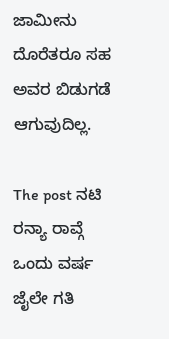ಜಾಮೀನು ದೊರೆತರೂ ಸಹ ಅವರ ಬಿಡುಗಡೆ ಆಗುವುದಿಲ್ಲ.

The post ನಟಿ ರನ್ಯಾ ರಾವ್ಗೆ ಒಂದು ವರ್ಷ ಜೈಲೇ ಗತಿ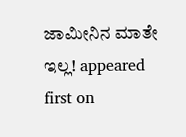ಜಾಮೀನಿನ ಮಾತೇ ಇಲ್ಲ! appeared first on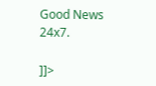Good News 24x7.

]]>